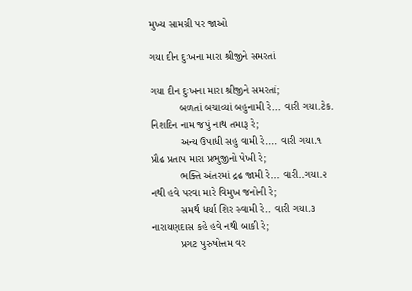મુખ્ય સામગ્રી પર જાઓ

ગયા દીન દુઃખના મારા શ્રીજીને સમરતાં

ગયા દીન દુઃખના મારા શ્રીજીને સમરતાં;
          બળતાં બચાવ્યાં બહુનામી રે... વારી ગયા.ટેક.
નિશદિન નામ જપું નાથ તમારૂ રે;
          અન્ય ઉપાધી સહુ વામી રે.... વારી ગયા.૧
પ્રૌઢ પ્રતાપ મારા પ્રભુજીનો પેખી રે;
          ભક્તિ અંતરમાં દ્રઢ જામી રે... વારી..ગયા.૨
નથી હવે પરવા મારે વિમુખ જનોની રે;
          સમર્થ ધર્યા શિર સ્વામી રે.. વારી ગયા.૩
નારાયણદાસ કહે હવે નથી બાકી રે;
          પ્રગટ પુરુષોત્તમ વર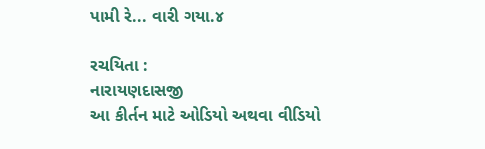પામી રે... વારી ગયા.૪

રચયિતા :
નારાયણદાસજી
આ કીર્તન માટે ઓડિયો અથવા વીડિયો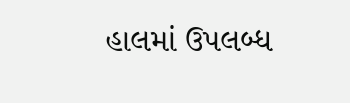હાલમાં ઉપલબ્ધ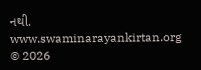નથી.
www.swaminarayankirtan.org © 2026